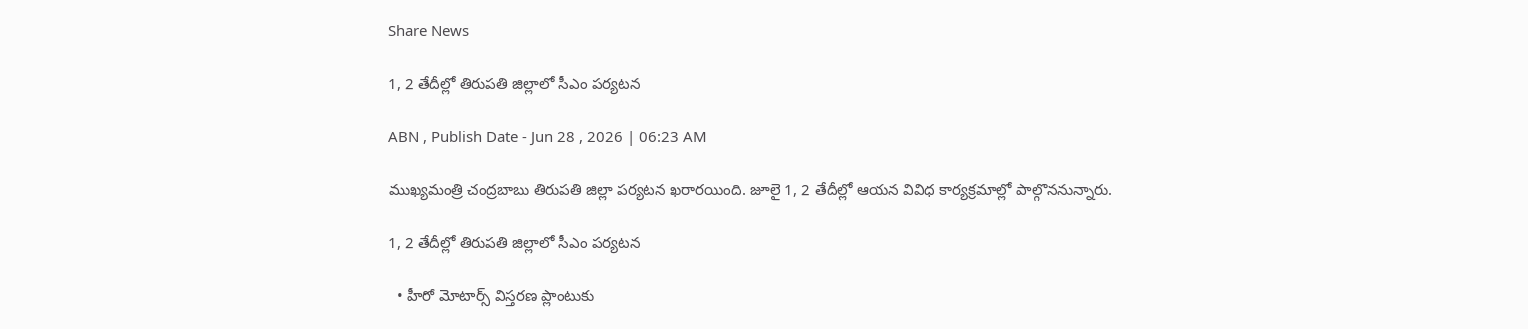Share News

1, 2 తేదీల్లో తిరుపతి జిల్లాలో సీఎం పర్యటన

ABN , Publish Date - Jun 28 , 2026 | 06:23 AM

ముఖ్యమంత్రి చంద్రబాబు తిరుపతి జిల్లా పర్యటన ఖరారయింది. జూలై 1, 2 తేదీల్లో ఆయన వివిధ కార్యక్రమాల్లో పాల్గొననున్నారు.

1, 2 తేదీల్లో తిరుపతి జిల్లాలో సీఎం పర్యటన

  • హీరో మోటార్స్‌ విస్తరణ ప్లాంటుకు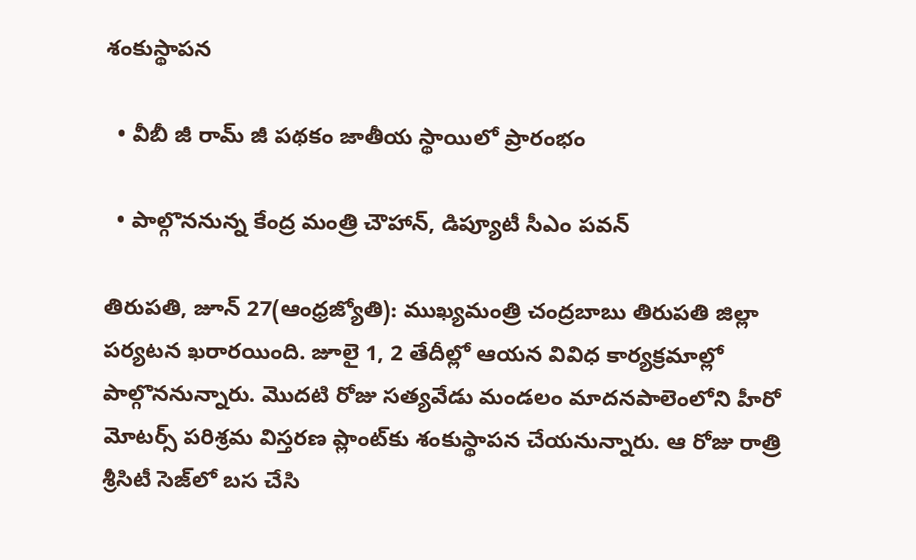శంకుస్థాపన

  • వీబీ జీ రామ్‌ జీ పథకం జాతీయ స్థాయిలో ప్రారంభం

  • పాల్గొననున్న కేంద్ర మంత్రి చౌహాన్‌, డిప్యూటీ సీఎం పవన్‌

తిరుపతి, జూన్‌ 27(ఆంధ్రజ్యోతి): ముఖ్యమంత్రి చంద్రబాబు తిరుపతి జిల్లా పర్యటన ఖరారయింది. జూలై 1, 2 తేదీల్లో ఆయన వివిధ కార్యక్రమాల్లో పాల్గొననున్నారు. మొదటి రోజు సత్యవేడు మండలం మాదనపాలెంలోని హీరో మోటర్స్‌ పరిశ్రమ విస్తరణ ప్లాంట్‌కు శంకుస్థాపన చేయనున్నారు. ఆ రోజు రాత్రి శ్రీసిటీ సెజ్‌లో బస చేసి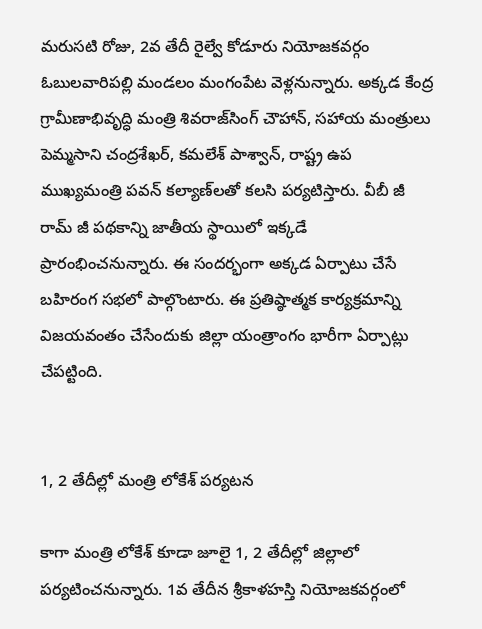మరుసటి రోజు, 2వ తేదీ రైల్వే కోడూరు నియోజకవర్గం ఓబులవారిపల్లి మండలం మంగంపేట వెళ్లనున్నారు. అక్కడ కేంద్ర గ్రామీణాభివృద్ధి మంత్రి శివరాజ్‌సింగ్‌ చౌహాన్‌, సహాయ మంత్రులు పెమ్మసాని చంద్రశేఖర్‌, కమలేశ్‌ పాశ్వాన్‌, రాష్ట్ర ఉప ముఖ్యమంత్రి పవన్‌ కల్యాణ్‌లతో కలసి పర్యటిస్తారు. వీబీ జీ రామ్‌ జీ పథకాన్ని జాతీయ స్థాయిలో ఇక్కడే ప్రారంభించనున్నారు. ఈ సందర్భంగా అక్కడ ఏర్పాటు చేసే బహిరంగ సభలో పాల్గొంటారు. ఈ ప్రతిష్ఠాత్మక కార్యక్రమాన్ని విజయవంతం చేసేందుకు జిల్లా యంత్రాంగం భారీగా ఏర్పాట్లు చేపట్టింది.


1, 2 తేదీల్లో మంత్రి లోకేశ్‌ పర్యటన

కాగా మంత్రి లోకేశ్‌ కూడా జూలై 1, 2 తేదీల్లో జిల్లాలో పర్యటించనున్నారు. 1వ తేదీన శ్రీకాళహస్తి నియోజకవర్గంలో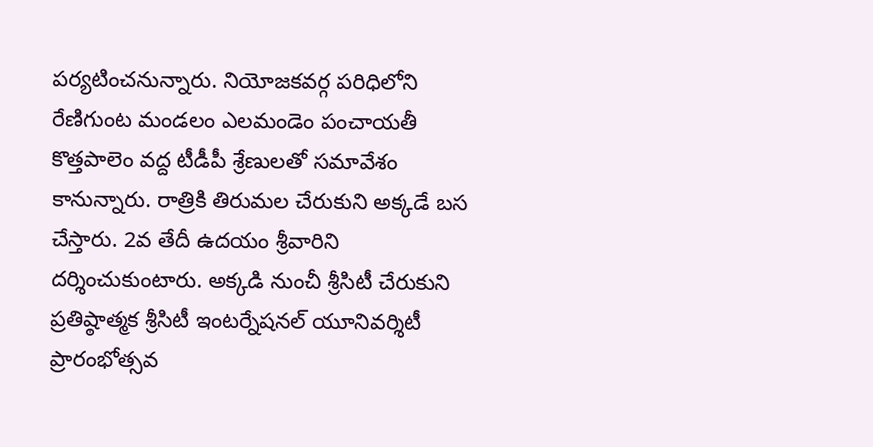పర్యటించనున్నారు. నియోజకవర్గ పరిధిలోని రేణిగుంట మండలం ఎలమండెం పంచాయతీ కొత్తపాలెం వద్ద టీడీపీ శ్రేణులతో సమావేశం కానున్నారు. రాత్రికి తిరుమల చేరుకుని అక్కడే బస చేస్తారు. 2వ తేదీ ఉదయం శ్రీవారిని దర్శించుకుంటారు. అక్కడి నుంచీ శ్రీసిటీ చేరుకుని ప్రతిష్ఠాత్మక శ్రీసిటీ ఇంటర్నేషనల్‌ యూనివర్శిటీ ప్రారంభోత్సవ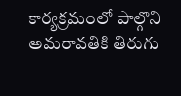కార్యక్రమంలో పాల్గొని అమరావతికి తిరుగు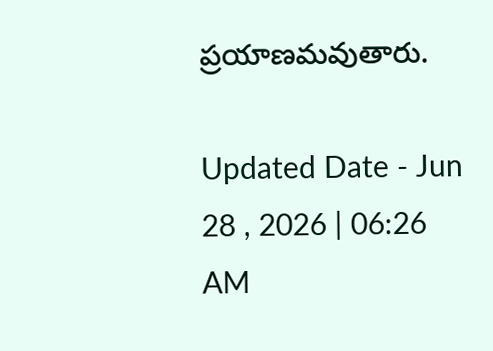ప్రయాణమవుతారు.

Updated Date - Jun 28 , 2026 | 06:26 AM